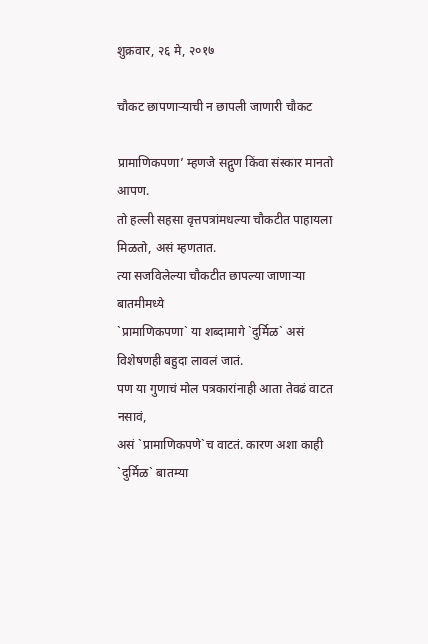शुक्रवार, २६ मे, २०१७

चौकट छापणाऱ्याची न छापली जाणारी चौकट

प्रामाणिकपणा’ म्हणजे सद्गुण किंवा संस्कार मानतो आपण.
तो हल्ली सहसा वृत्तपत्रांमधल्या चौकटीत पाहायला मिळतो, असं म्हणतात.
त्या सजविलेल्या चौकटीत छापल्या जाणाऱ्या बातमीमध्ये
`प्रामाणिकपणा` या शब्दामागे `दुर्मिळ` असं विशेषणही बहुदा लावलं जातं.
पण या गुणाचं मोल पत्रकारांनाही आता तेवढं वाटत नसावं,
असं `प्रामाणिकपणे`च वाटतं. कारण अशा काही `दुर्मिळ` बातम्या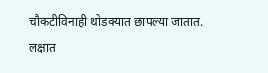चौकटीविनाही थोडक्यात छापल्या जातात. लक्षात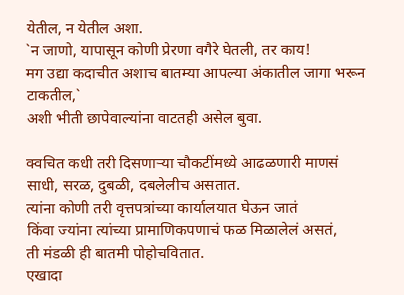येतील, न येतील अशा.
`न जाणो, यापासून कोणी प्रेरणा वगैरे घेतली, तर काय!
मग उद्या कदाचीत अशाच बातम्या आपल्या अंकातील जागा भरून टाकतील,`
अशी भीती छापेवाल्यांना वाटतही असेल बुवा.

क्वचित कधी तरी दिसणाऱ्या चौकटींमध्ये आढळणारी माणसं
साधी, सरळ, दुबळी, दबलेलीच असतात.
त्यांना कोणी तरी वृत्तपत्रांच्या कार्यालयात घेऊन जातं
किंवा ज्यांना त्यांच्या प्रामाणिकपणाचं फळ मिळालेलं असतं,
ती मंडळी ही बातमी पोहोचवितात.
एखादा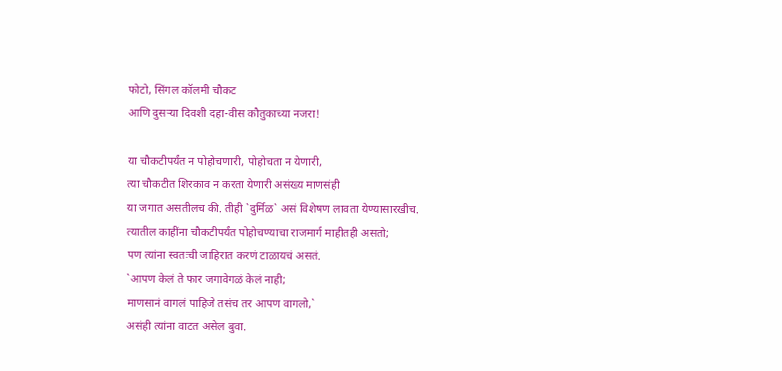फोटो, सिंगल कॉलमी चौकट
आणि दुसऱ्या दिवशी दहा-वीस कौतुकाच्या नजरा!

या चौकटीपर्यंत न पोहोचणारी, पोहोचता न येणारी,
त्या चौकटीत शिरकाव न करता येणारी असंख्य माणसंही
या जगात असतीलच की. तीही `दुर्मिळ` असं विशेषण लावता येण्यासारखीच.
त्यातील काहींना चौकटीपर्यंत पोहोचण्याचा राजमार्ग माहीतही असतो;
पण त्यांना स्वतःची जाहिरात करणं टाळायचं असतं.
`आपण केलं ते फार जगावेगळं केलं नाही;
माणसानं वागलं पाहिजे तसंच तर आपण वागलो,`
असंही त्यांना वाटत असेल बुवा.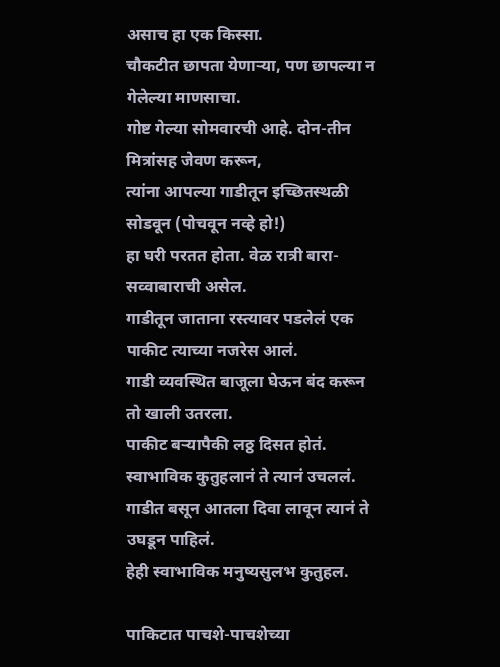असाच हा एक किस्सा.
चौकटीत छापता येणाऱ्या, पण छापल्या न गेलेल्या माणसाचा.
गोष्ट गेल्या सोमवारची आहे. दोन-तीन मित्रांसह जेवण करून,
त्यांना आपल्या गाडीतून इच्छितस्थळी सोडवून (पोचवून नव्हे हो!)
हा घरी परतत होता. वेळ रात्री बारा-सव्वाबाराची असेल.
गाडीतून जाताना रस्त्यावर पडलेलं एक पाकीट त्याच्या नजरेस आलं.
गाडी व्यवस्थित बाजूला घेऊन बंद करून तो खाली उतरला.
पाकीट बऱ्यापैकी लठ्ठ दिसत होतं.
स्वाभाविक कुतुहलानं ते त्यानं उचललं.
गाडीत बसून आतला दिवा लावून त्यानं ते उघडून पाहिलं.
हेही स्वाभाविक मनुष्यसुलभ कुतुहल.

पाकिटात पाचशे-पाचशेच्या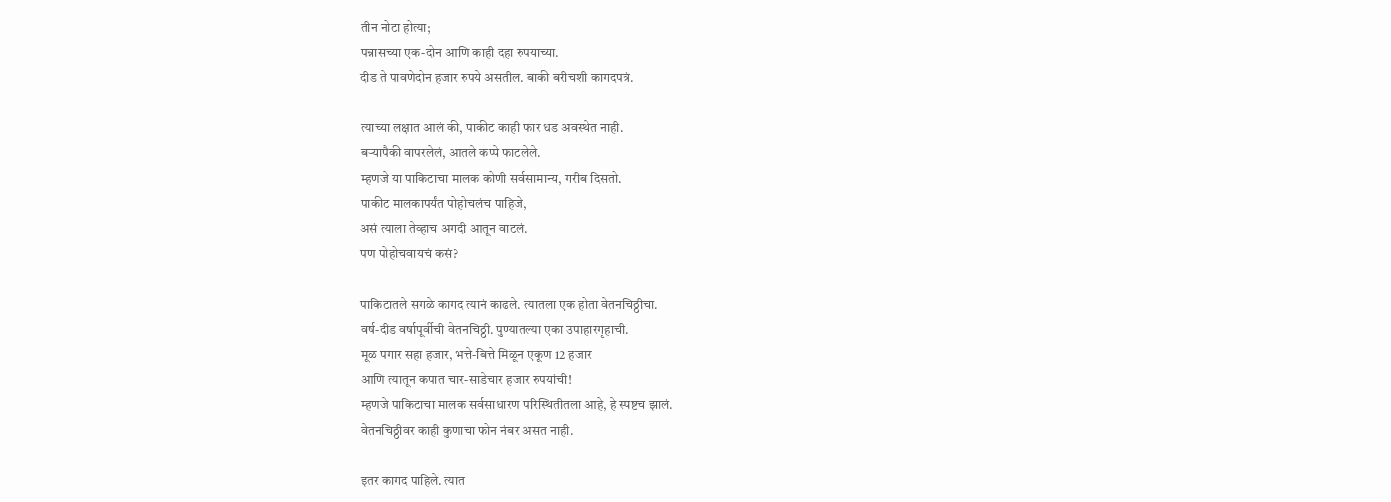तीन नोटा होत्या;
पन्नासच्या एक-दोन आणि काही दहा रुपयाच्या.
दीड ते पावणेदोन हजार रुपये असतील. बाकी बरीचशी कागदपत्रं.

त्याच्या लक्षात आलं की, पाकीट काही फार धड अवस्थेत नाही.
बऱ्यापैकी वापरलेलं, आतले कप्पे फाटलेले.
म्हणजे या पाकिटाचा मालक कोणी सर्वसामान्य, गरीब दिसतो.
पाकीट मालकापर्यंत पोहोचलंच पाहिजे,
असं त्याला तेव्हाच अगदी आतून वाटलं.
पण पोहोचवायचं कसं?

पाकिटातले सगळे कागद त्यानं काढले. त्यातला एक होता वेतनचिठ्ठीचा.
वर्ष-दीड वर्षापूर्वीची वेतनचिठ्ठी. पुण्यातल्या एका उपाहारगृहाची.
मूळ पगार सहा हजार, भत्ते-बित्ते मिळून एकूण 12 हजार
आणि त्यातून कपात चार-साडेचार हजार रुपयांची!
म्हणजे पाकिटाचा मालक सर्वसाधारण परिस्थितीतला आहे, हे स्पष्टच झालं.
वेतनचिठ्ठीवर काही कुणाचा फोन नंबर असत नाही.

इतर कागद पाहिले. त्यात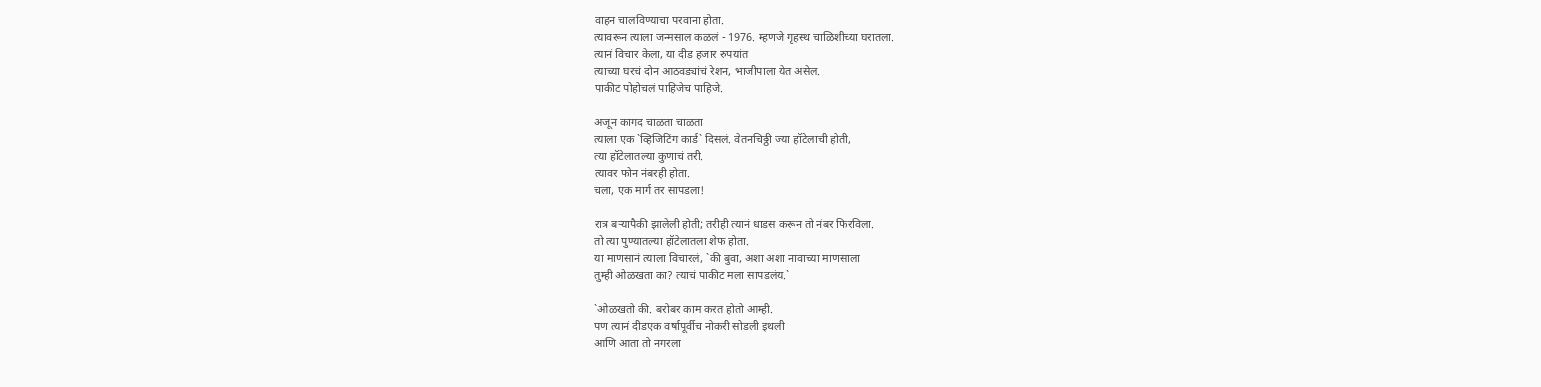वाहन चालविण्याचा परवाना होता.
त्यावरून त्याला जन्मसाल कळलं - 1976. म्हणजे गृहस्थ चाळिशीच्या घरातला.
त्यानं विचार केला, या दीड हजार रुपयांत
त्याच्या घरचं दोन आठवड्यांचं रेशन, भाजीपाला येत असेल.
पाकीट पोहोचलं पाहिजेच पाहिजे.

अजून कागद चाळता चाळता
त्याला एक `व्हिजिटिंग कार्ड` दिसलं. वेतनचिठ्ठी ज्या हॉटेलाची होती,
त्या हॉटेलातल्या कुणाचं तरी.
त्यावर फोन नंबरही होता.
चला, एक मार्ग तर सापडला!

रात्र बऱ्यापैकी झालेली होती; तरीही त्यानं धाडस करून तो नंबर फिरविला.
तो त्या पुण्यातल्या हॉटेलातला शेफ होता.
या माणसानं त्याला विचारलं, `की बुवा, अशा अशा नावाच्या माणसाला
तुम्ही ओळखता का? त्याचं पाकीट मला सापडलंय.`

`ओळखतो की. बरोबर काम करत होतो आम्ही.
पण त्यानं दीडएक वर्षापूर्वीच नोकरी सोडली इथली
आणि आता तो नगरला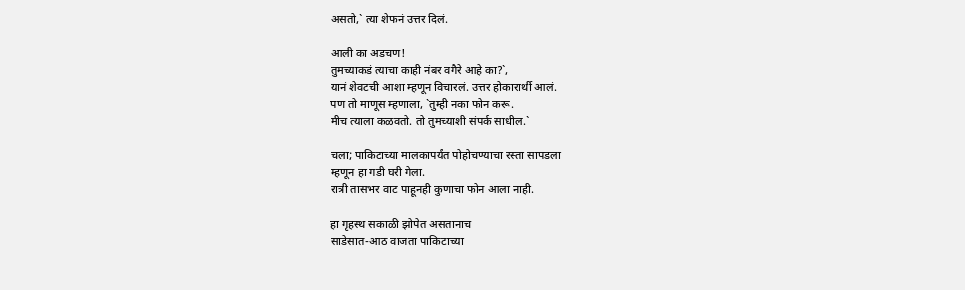असतो,` त्या शेफनं उत्तर दिलं.

आली का अडचण!
तुमच्याकडं त्याचा काही नंबर वगैरे आहे का?`,
यानं शेवटची आशा म्हणून विचारलं. उत्तर होकारार्थी आलं.
पण तो माणूस म्हणाला, `तुम्ही नका फोन करू.
मीच त्याला कळवतो. तो तुमच्याशी संपर्क साधील.`

चला; पाकिटाच्या मालकापर्यंत पोहोचण्याचा रस्ता सापडला
म्हणून हा गडी घरी गेला.
रात्री तासभर वाट पाहूनही कुणाचा फोन आला नाही.

हा गृहस्थ सकाळी झोपेत असतानाच
साडेसात-आठ वाजता पाकिटाच्या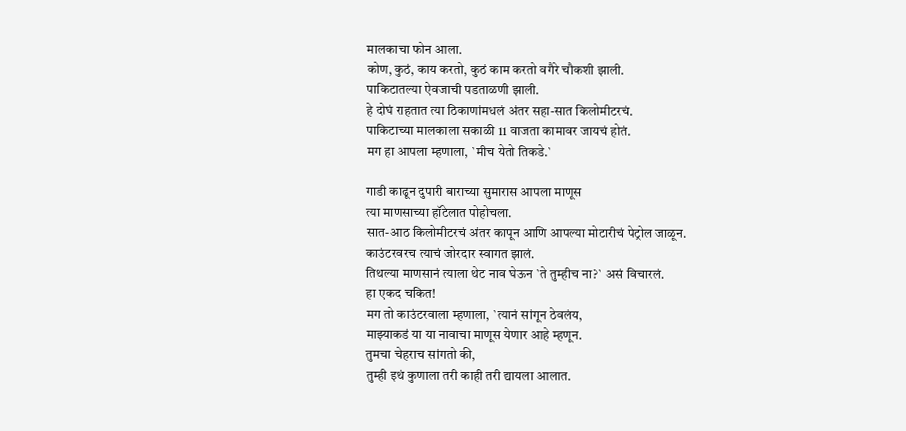मालकाचा फोन आला.
कोण, कुठं, काय करतो, कुठं काम करतो वगैरे चौकशी झाली.
पाकिटातल्या ऐवजाची पडताळणी झाली.
हे दोघं राहतात त्या ठिकाणांमधलं अंतर सहा-सात किलोमीटरचं.
पाकिटाच्या मालकाला सकाळी 11 वाजता कामावर जायचं होतं.
मग हा आपला म्हणाला, `मीच येतो तिकडे.`

गाडी काढून दुपारी बाराच्या सुमारास आपला माणूस
त्या माणसाच्या हॉटेलात पोहोचला.
सात-आठ किलोमीटरचं अंतर कापून आणि आपल्या मोटारीचं पेट्रोल जाळून.
काउंटरवरच त्याचं जोरदार स्वागत झालं.
तिथल्या माणसानं त्याला थेट नाव घेऊन `ते तुम्हीच ना?` असं विचारलं.
हा एकद चकित!
मग तो काउंटरवाला म्हणाला, `त्यानं सांगून ठेवलंय,
माझ्याकडं या या नावाचा माणूस येणार आहे म्हणून.
तुमचा चेहराच सांगतो की,
तुम्ही इथं कुणाला तरी काही तरी द्यायला आलात.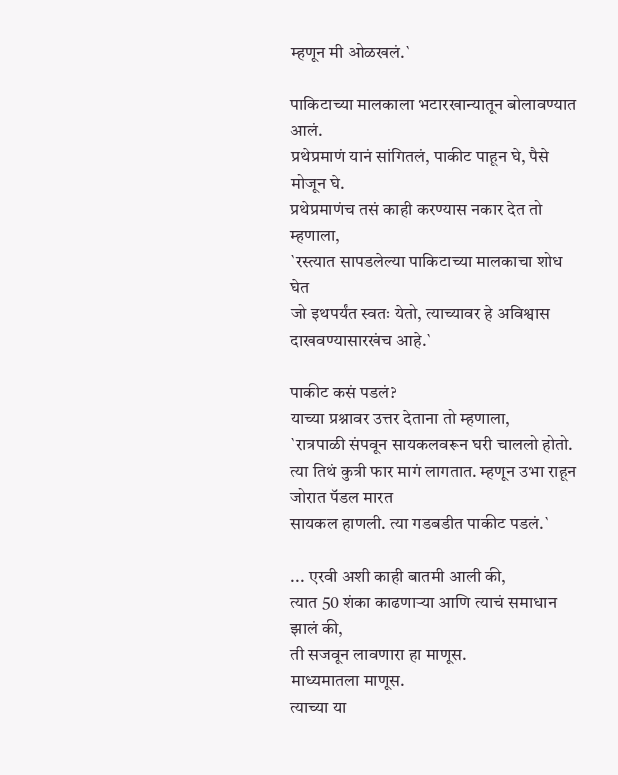म्हणून मी ओळखलं.`

पाकिटाच्या मालकाला भटारखान्यातून बोलावण्यात आलं.
प्रथेप्रमाणं यानं सांगितलं, पाकीट पाहून घे, पैसे मोजून घे.
प्रथेप्रमाणंच तसं काही करण्यास नकार देत तो म्हणाला,
`रस्त्यात सापडलेल्या पाकिटाच्या मालकाचा शोध घेत
जो इथपर्यंत स्वतः येतो, त्याच्यावर हे अविश्वास दाखवण्यासारखंच आहे.`

पाकीट कसं पडलं?
याच्या प्रश्नावर उत्तर देताना तो म्हणाला,
`रात्रपाळी संपवून सायकलवरून घरी चाललो होतो.
त्या तिथं कुत्री फार मागं लागतात. म्हणून उभा राहून जोरात पॅडल मारत
सायकल हाणली. त्या गडबडीत पाकीट पडलं.`

... एरवी अशी काही बातमी आली की,
त्यात 50 शंका काढणाऱ्या आणि त्याचं समाधान झालं की,
ती सजवून लावणारा हा माणूस.
माध्यमातला माणूस.
त्याच्या या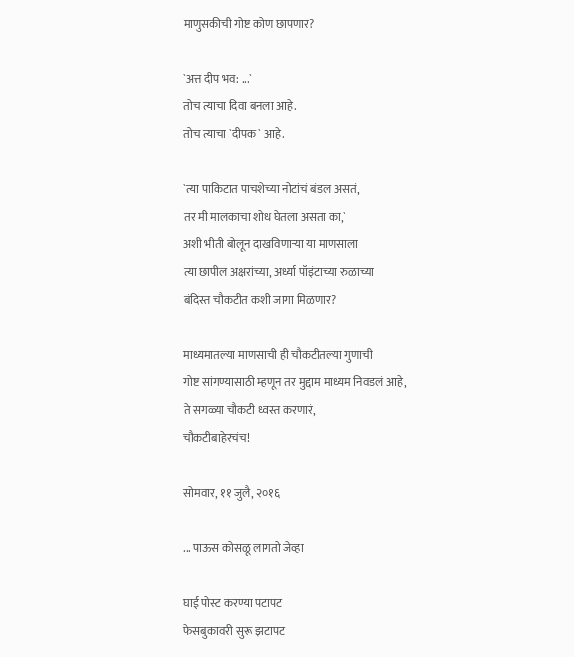माणुसकीची गोष्ट कोण छापणार?

`अत्त दीप भव: ...`
तोच त्याचा दिवा बनला आहे.
तोच त्याचा `दीपक` आहे.

`त्या पाकिटात पाचशेच्या नोटांचं बंडल असतं,
तर मी मालकाचा शोध घेतला असता का,`
अशी भीती बोलून दाखविणाऱ्या या माणसाला
त्या छापील अक्षरांच्या, अर्ध्या पॉइंटाच्या रुळाच्या
बंदिस्त चौकटीत कशी जागा मिळणार?

माध्यमातल्या माणसाची ही चौकटीतल्या गुणाची
गोष्ट सांगण्यासाठी म्हणून तर मुद्दाम माध्यम निवडलं आहे,
ते सगळ्या चौकटी ध्वस्त करणारं,
चौकटीबाहेरचंच!

सोमवार, ११ जुलै, २०१६

... पाऊस कोसळू लागतो जेव्हा

घाई पोस्ट करण्या पटापट
फेसबुकावरी सुरू झटापट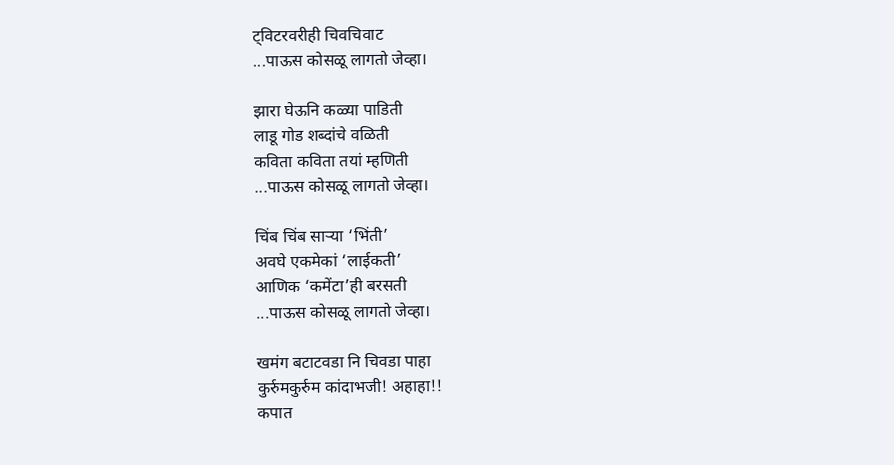ट्विटरवरीही चिवचिवाट
...पाऊस कोसळू लागतो जेव्हा।

झारा घेऊनि कळ्या पाडिती
लाडू गोड शब्दांचे वळिती
कविता कविता तयां म्हणिती
...पाऊस कोसळू लागतो जेव्हा।

चिंब चिंब साऱ्या ‘भिंती’
अवघे एकमेकां ‘लाईकती’
आणिक ‘कमेंटा’ही बरसती
...पाऊस कोसळू लागतो जेव्हा।

खमंग बटाटवडा नि चिवडा पाहा
कुर्रुमकुर्रुम कांदाभजी! अहाहा!!
कपात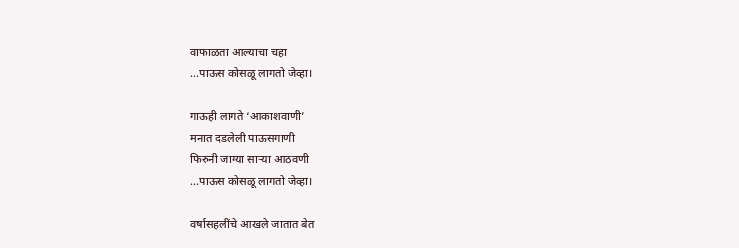वाफाळता आल्याचा चहा
...पाऊस कोसळू लागतो जेव्हा।

गाऊही लागते ‘आकाशवाणी’
मनात दडलेली पाऊसगाणी
फिरुनी जाग्या साऱ्या आठवणी
...पाऊस कोसळू लागतो जेव्हा।

वर्षासहलींचे आखले जातात बेत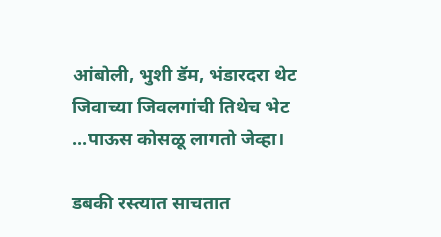आंबोली, भुशी डॅम, भंडारदरा थेट
जिवाच्या जिवलगांची तिथेच भेट
...पाऊस कोसळू लागतो जेव्हा।

डबकी रस्त्यात साचतात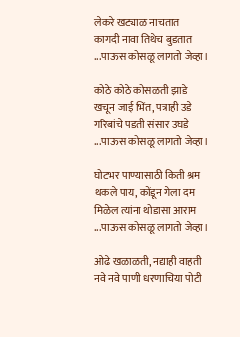लेकरे खट्याळ नाचतात
कागदी नावा तिथेच बुडतात
...पाऊस कोसळू लागतो जेव्हा।

कोठे कोठे कोसळती झाडे
खचून जाई भिंत, पत्राही उडे
गरिबांचे पडती संसार उघडे
...पाऊस कोसळू लागतो जेव्हा।

घोटभर पाण्यासाठी किती श्रम
थकले पाय, कोंडून गेला दम
मिळेल त्यांना थोडासा आराम
...पाऊस कोसळू लागतो जेव्हा।

ओढे खळाळती, नद्याही वाहती
नवे नवे पाणी धरणाचिया पोटी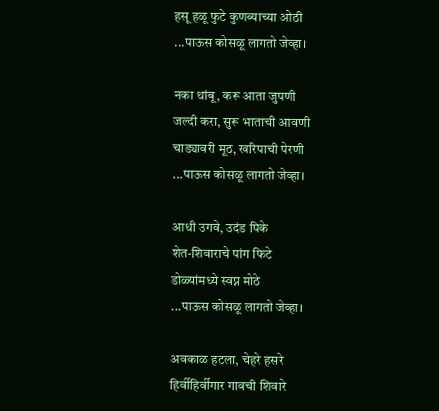हसू हळू फुटे कुणब्याच्या ओठी
...पाऊस कोसळू लागतो जेव्हा।

नका थांबू, करू आता जुपणी
जल्दी करा, सुरू भाताची आवणी
चाड्यावरी मूठ, खरिपाची पेरणी
...पाऊस कोसळू लागतो जेव्हा।

आधी उगवे, उदंड पिके
शेत-शिवाराचे पांग फिटे
डोळ्यांमध्ये स्वप्न मोठे
...पाऊस कोसळू लागतो जेव्हा।

अवकाळ हटला, चेहरे हसरे
हिर्वीहिर्वीगार गावची शिवारे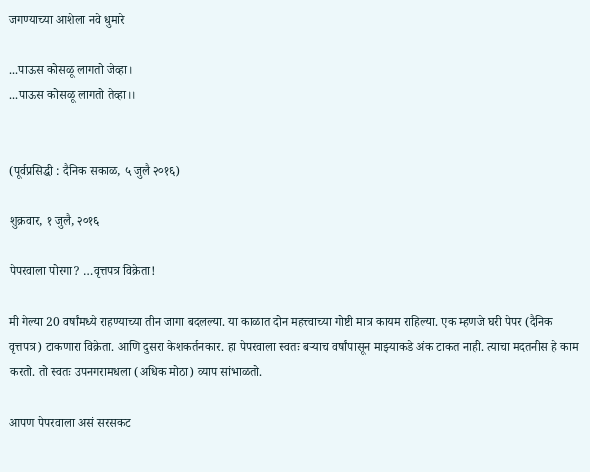जगण्याच्या आशेला नवे धुमारे

...पाऊस कोसळू लागतो जेव्हा।
...पाऊस कोसळू लागतो तेव्हा।।


(पूर्वप्रसिद्धी : दैनिक सकाळ, ५ जुलै २०१६)

शुक्रवार, १ जुलै, २०१६

पेपरवाला पोरगा? …वृत्तपत्र विक्रेता!

मी गेल्या 20 वर्षांमध्ये राहण्याच्या तीन जागा बदलल्या. या काळात दोन महत्त्वाच्या गोष्टी मात्र कायम राहिल्या. एक म्हणजे घरी पेपर (दैनिक वृत्तपत्र) टाकणारा विक्रेता. आणि दुसरा केशकर्तनकार. हा पेपरवाला स्वतः बऱ्याच वर्षांपासून माझ्याकडे अंक टाकत नाही. त्याचा मदतनीस हे काम करतो. तो स्वतः उपनगरामधला (अधिक मोठा) व्याप सांभाळतो.

आपण पेपरवाला असं सरसकट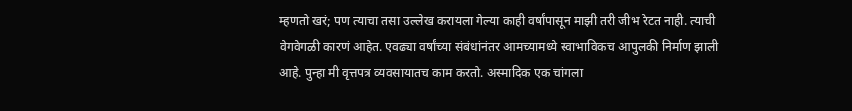म्हणतो खरं; पण त्याचा तसा उल्लेख करायला गेल्या काही वर्षांपासून माझी तरी जीभ रेटत नाही. त्याची वेगवेगळी कारणं आहेत. एवढ्या वर्षांच्या संबंधांनंतर आमच्यामध्ये स्वाभाविकच आपुलकी निर्माण झाली आहे. पुन्हा मी वृत्तपत्र व्यवसायातच काम करतो. अस्मादिक एक चांगला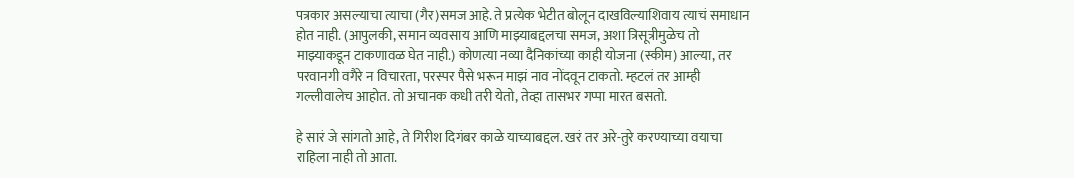पत्रकार असल्याचा त्याचा (गैर)समज आहे. ते प्रत्येक भेटीत बोलून दाखविल्याशिवाय त्याचं समाधान होत नाही. (आपुलकी, समान व्यवसाय आणि माझ्याबद्दलचा समज, अशा त्रिसूत्रीमुळेच तो माझ्याकडून टाकणावळ घेत नाही.) कोणत्या नव्या दैनिकांच्या काही योजना (स्कीम) आल्या, तर परवानगी वगैरे न विचारता, परस्पर पैसे भरून माझं नाव नोंदवून टाकतो. म्हटलं तर आम्ही गल्लीवालेच आहोत. तो अचानक कधी तरी येतो, तेव्हा तासभर गप्पा मारत बसतो.

हे सारं जे सांगतो आहे, ते गिरीश दिगंबर काळे याच्याबद्दल. खरं तर अरे-तुरे करण्याच्या वयाचा राहिला नाही तो आता.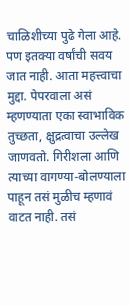चाळिशीच्या पुढे गेला आहे. पण इतक्या वर्षांची सवय जात नाही. आता महत्त्वाचा मुद्दा. पेपरवाला असं म्हणण्याता एका स्वाभाविक तुच्छता, क्षुद्रत्वाचा उल्लेख जाणवतो. गिरीशला आणि त्याच्या वागण्या-बोलण्याला पाहून तसं मुळीच म्हणावं वाटत नाही. तसं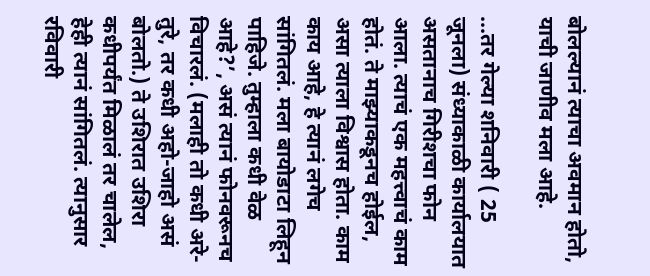बोलल्यानं त्याचा अवमान होतो, याची जाणीव मला आहे.

...तर गेल्या शनिवारी ( 25 जूनला) संध्याकाळी कार्यालयात असतानाच गिरीशचा फोन आला. त्याचं एक महत्त्वाचं काम होतं. ते माझ्याकडूनच होईल, असा त्याला विश्वास होता. काम काय आहे, हे त्यानं लगेच सांगितलं. मला बायोडाटा लिहून पाहिजे. तुम्हाला कधी वेळ आहे?’, असं त्यानं फोनवरूनच विचारलं. (मलाही तो कधी अरे-तुरे, तर कधी अहो-जाहो असं बोलतो.) ते उशिरात उशिरा कधीपर्यंत मिळालं तर चालेल, हेही त्यानं सांगितलं. त्यानुसार रविवारी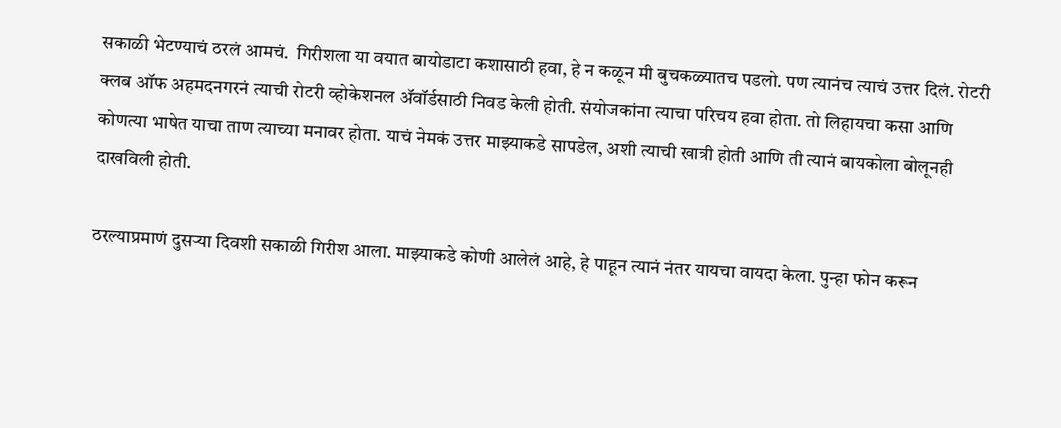सकाळी भेटण्याचं ठरलं आमचं.  गिरीशला या वयात बायोडाटा कशासाठी हवा, हे न कळून मी बुचकळ्यातच पडलो. पण त्यानंच त्याचं उत्तर दिलं. रोटरी क्लब ऑफ अहमदनगरनं त्याची रोटरी व्होकेशनल ॲवॉर्डसाठी निवड केली होती. संयोजकांना त्याचा परिचय हवा होता. तो लिहायचा कसा आणि कोणत्या भाषेत याचा ताण त्याच्या मनावर होता. याचं नेमकं उत्तर माझ्याकडे सापडेल, अशी त्याची खात्री होती आणि ती त्यानं बायकोला बोलूनही दाखविली होती.

ठरल्याप्रमाणं दुसऱ्या दिवशी सकाळी गिरीश आला. माझ्याकडे कोणी आलेलं आहे, हे पाहून त्यानं नंतर यायचा वायदा केला. पुन्हा फोन करून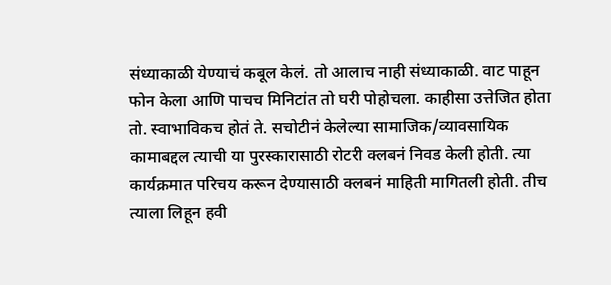संध्याकाळी येण्याचं कबूल केलं. तो आलाच नाही संध्याकाळी. वाट पाहून फोन केला आणि पाचच मिनिटांत तो घरी पोहोचला. काहीसा उत्तेजित होता तो. स्वाभाविकच होतं ते. सचोटीनं केलेल्या सामाजिक/व्यावसायिक कामाबद्दल त्याची या पुरस्कारासाठी रोटरी क्लबनं निवड केली होती. त्या कार्यक्रमात परिचय करून देण्यासाठी क्लबनं माहिती मागितली होती. तीच त्याला लिहून हवी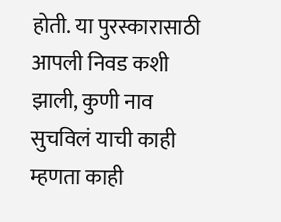होती. या पुरस्कारासाठी आपली निवड कशी झाली, कुणी नाव सुचविलं याची काही म्हणता काही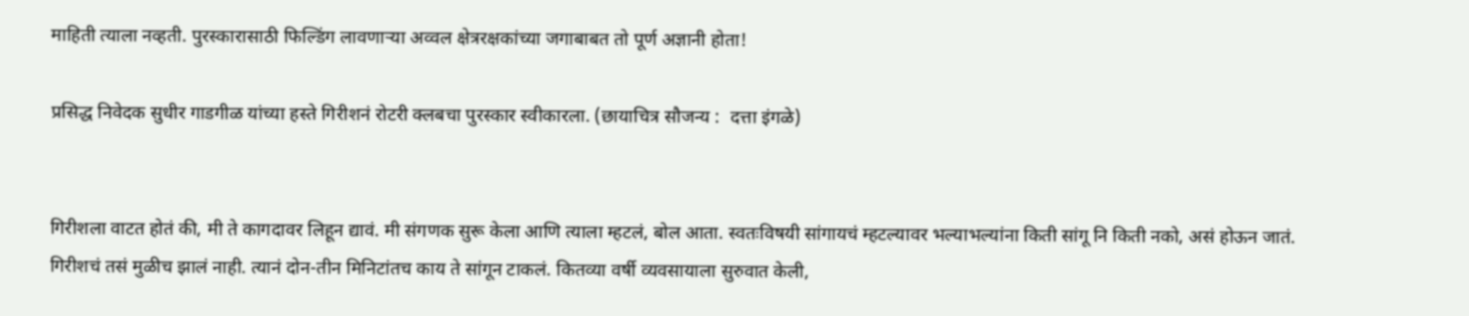माहिती त्याला नव्हती. पुरस्कारासाठी फिल्डिंग लावणाऱ्या अव्वल क्षेत्ररक्षकांच्या जगाबाबत तो पूर्ण अज्ञानी होता!

प्रसिद्ध निवेदक सुधीर गाडगीळ यांच्या हस्ते गिरीशनं रोटरी क्लबचा पुरस्कार स्वीकारला. (छायाचित्र सौजन्य :  दत्ता इंगळे)


गिरीशला वाटत होतं की, मी ते कागदावर लिहून द्यावं. मी संगणक सुरू केला आणि त्याला म्हटलं, बोल आता. स्वतःविषयी सांगायचं म्हटल्यावर भल्याभल्यांना किती सांगू नि किती नको, असं होऊन जातं. गिरीशचं तसं मुळीच झालं नाही. त्यानं दोन-तीन मिनिटांतच काय ते सांगून टाकलं. कितव्या वर्षी व्यवसायाला सुरुवात केली,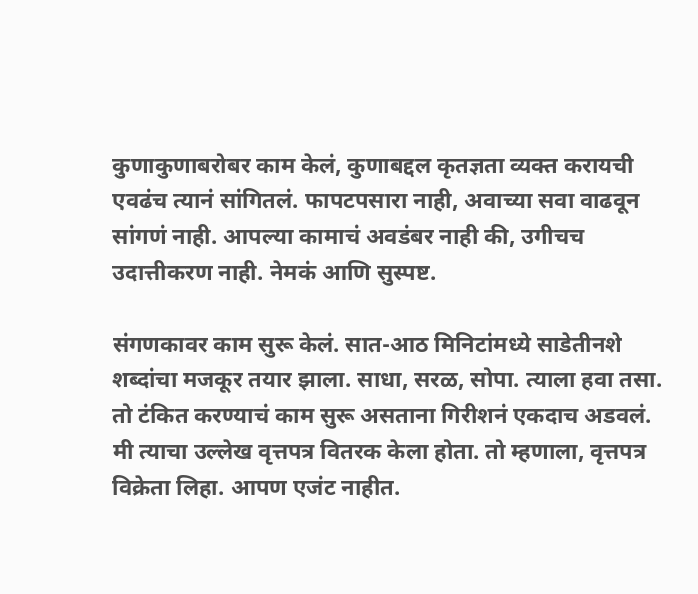कुणाकुणाबरोबर काम केलं, कुणाबद्दल कृतज्ञता व्यक्त करायची एवढंच त्यानं सांगितलं. फापटपसारा नाही, अवाच्या सवा वाढवून सांगणं नाही. आपल्या कामाचं अवडंबर नाही की, उगीचच उदात्तीकरण नाही. नेमकं आणि सुस्पष्ट.

संगणकावर काम सुरू केलं. सात-आठ मिनिटांमध्ये साडेतीनशे शब्दांचा मजकूर तयार झाला. साधा, सरळ, सोपा. त्याला हवा तसा. तो टंकित करण्याचं काम सुरू असताना गिरीशनं एकदाच अडवलं. मी त्याचा उल्लेख वृत्तपत्र वितरक केला होता. तो म्हणाला, वृत्तपत्र विक्रेता लिहा. आपण एजंट नाहीत.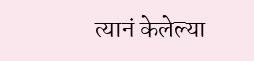त्यानं केलेल्या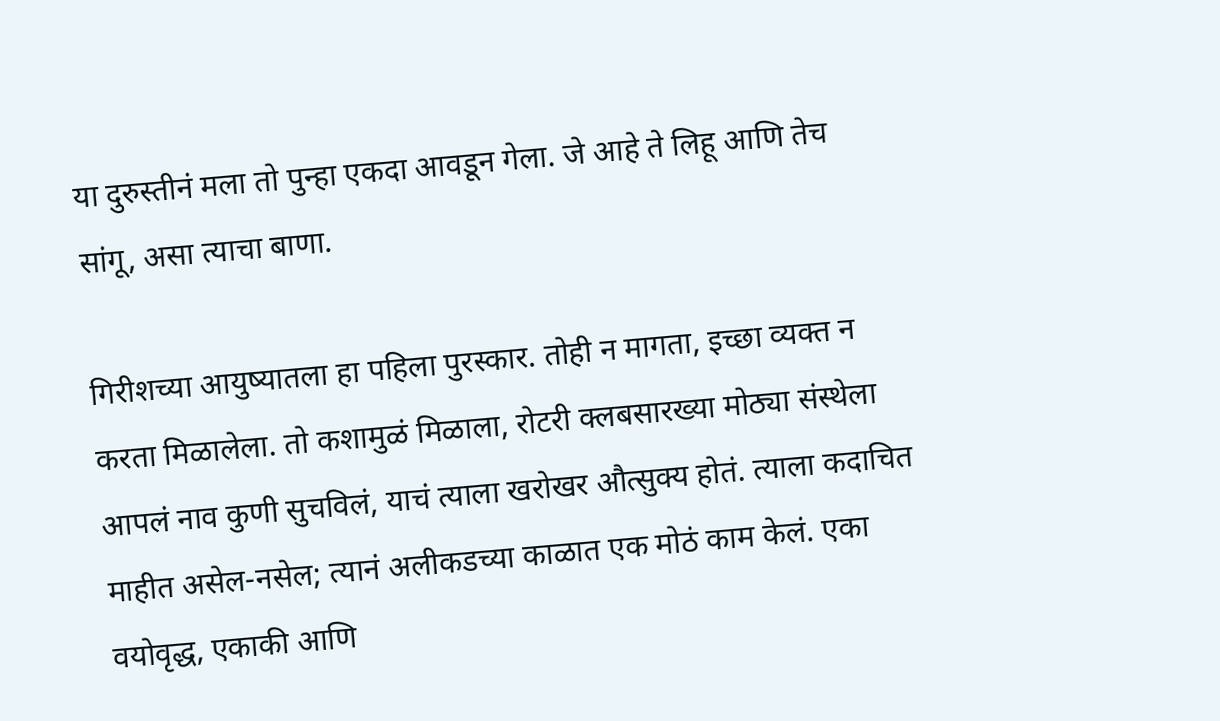या दुरुस्तीनं मला तो पुन्हा एकदा आवडून गेला. जे आहे ते लिहू आणि तेच सांगू, असा त्याचा बाणा.

गिरीशच्या आयुष्यातला हा पहिला पुरस्कार. तोही न मागता, इच्छा व्यक्त न करता मिळालेला. तो कशामुळं मिळाला, रोटरी क्लबसारख्या मोठ्या संस्थेला आपलं नाव कुणी सुचविलं, याचं त्याला खरोखर औत्सुक्य होतं. त्याला कदाचित माहीत असेल-नसेल; त्यानं अलीकडच्या काळात एक मोठं काम केलं. एका वयोवृद्ध, एकाकी आणि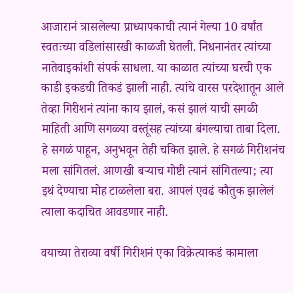आजारानं त्रासलेल्या प्राध्यापकाची त्यानं गेल्या 10 वर्षांत स्वतःच्या वडिलांसारखी काळजी घेतली. निधनानंतर त्यांच्या नातेवाइकांशी संपर्क साधला. या काळात त्यांच्या घरची एक काडी इकडची तिकडं झाली नाही. त्यांचे वारस परदेशातून आले तेव्हा गिरीशनं त्यांना काय झालं, कसं झालं याची सगळी माहिती आणि सगळ्या वस्तूंसह त्यांच्या बंगल्याचा ताबा दिला. हे सगळं पाहून, अनुभवून तेही चकित झाले. हे सगळं गिरीशनंच मला सांगितलं. आणखी बऱ्याच गोष्टी त्यानं सांगितल्या; त्या इथं देण्याचा मोह टाळलेला बरा. आपलं एवढं कौतुक झालेलं त्याला कदाचित आवडणार नाही.

वयाच्या तेराव्या वर्षी गिरीशनं एका विक्रेत्याकडं कामाला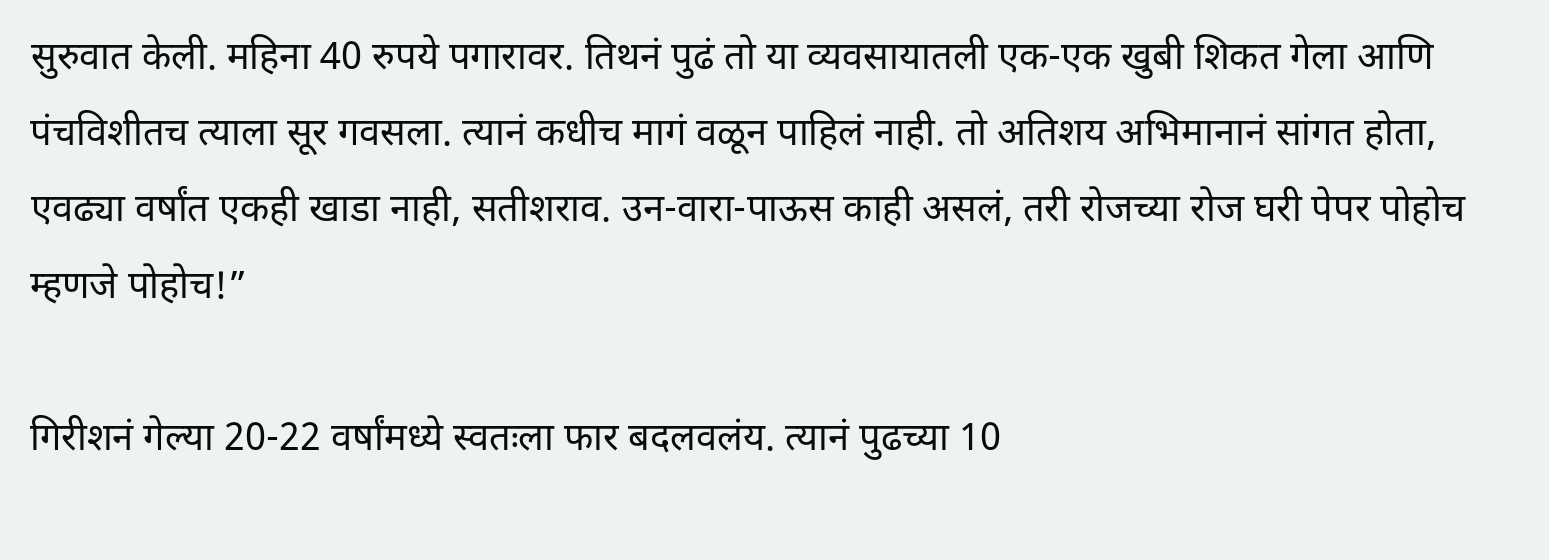सुरुवात केली. महिना 40 रुपये पगारावर. तिथनं पुढं तो या व्यवसायातली एक-एक खुबी शिकत गेला आणि पंचविशीतच त्याला सूर गवसला. त्यानं कधीच मागं वळून पाहिलं नाही. तो अतिशय अभिमानानं सांगत होता, एवढ्या वर्षांत एकही खाडा नाही, सतीशराव. उन-वारा-पाऊस काही असलं, तरी रोजच्या रोज घरी पेपर पोहोच म्हणजे पोहोच!”

गिरीशनं गेल्या 20-22 वर्षांमध्ये स्वतःला फार बदलवलंय. त्यानं पुढच्या 10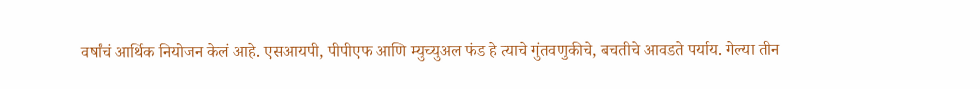वर्षांचं आर्थिक नियोजन केलं आहे. एसआयपी, पीपीएफ आणि म्युच्युअल फंड हे त्याचे गुंतवणुकीचे, बचतीचे आवडते पर्याय. गेल्या तीन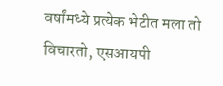वर्षांमध्ये प्रत्येक भेटीत मला तो विचारतो, एसआयपी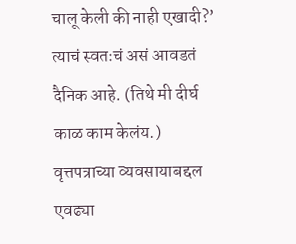चालू केली की नाही एखादी?’ त्याचं स्वतःचं असं आवडतं दैनिक आहे. (तिथे मी दीर्घ काळ काम केलंय.) वृत्तपत्राच्या व्यवसायाबद्दल एवढ्या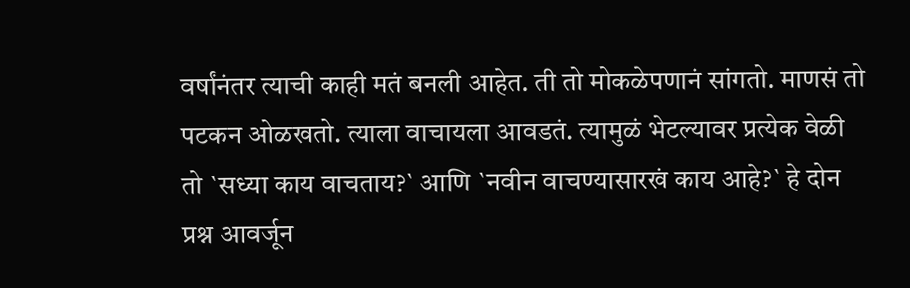वर्षांनंतर त्याची काही मतं बनली आहेत. ती तो मोकळेपणानं सांगतो. माणसं तो पटकन ओळखतो. त्याला वाचायला आवडतं. त्यामुळं भेटल्यावर प्रत्येक वेळी तो `सध्या काय वाचताय?` आणि `नवीन वाचण्यासारखं काय आहे?` हे दोन प्रश्न आवर्जून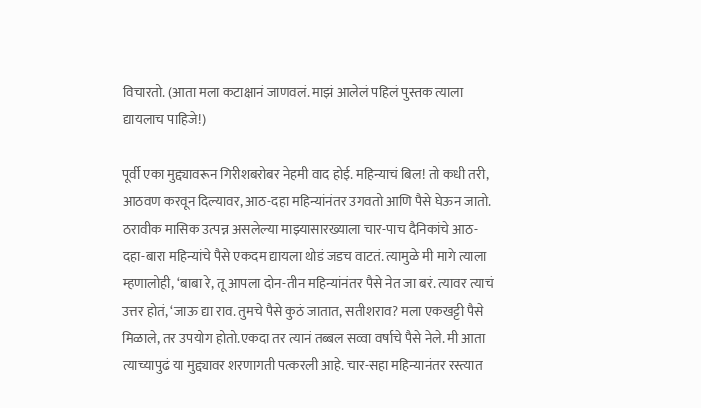विचारतो. (आता मला कटाक्षानं जाणवलं. माझं आलेलं पहिलं पुस्तक त्याला द्यायलाच पाहिजे!)

पूर्वी एका मुद्द्यावरून गिरीशबरोबर नेहमी वाद होई. महिन्याचं बिल! तो कधी तरी, आठवण करवून दिल्यावर, आठ-दहा महिन्यांनंतर उगवतो आणि पैसे घेऊन जातो. ठरावीक मासिक उत्पन्न असलेल्या माझ्यासारख्याला चार-पाच दैनिकांचे आठ-दहा-बारा महिन्यांचे पैसे एकदम द्यायला थोडं जडच वाटतं. त्यामुळे मी मागे त्याला म्हणालोही, ‘बाबा रे, तू आपला दोन-तीन महिन्यांनंतर पैसे नेत जा बरं. त्यावर त्याचं उत्तर होतं, ‘जाऊ द्या राव. तुमचे पैसे कुठं जातात, सतीशराव? मला एकखट्टी पैसे मिळाले, तर उपयोग होतो.एकदा तर त्यानं तब्बल सव्वा वर्षाचे पैसे नेले. मी आता त्याच्यापुढं या मुद्द्यावर शरणागती पत्करली आहे. चार-सहा महिन्यानंतर रस्त्यात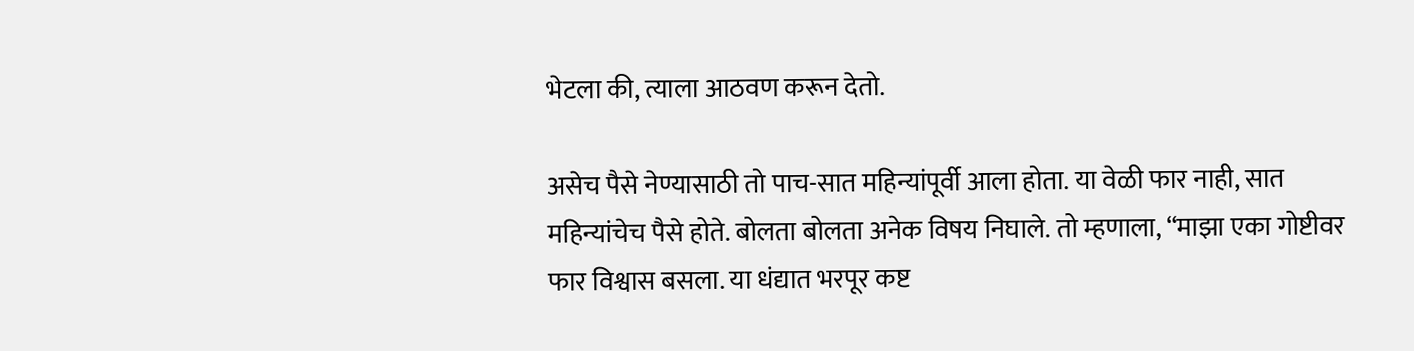भेटला की, त्याला आठवण करून देतो.

असेच पैसे नेण्यासाठी तो पाच-सात महिन्यांपूर्वी आला होता. या वेळी फार नाही, सात महिन्यांचेच पैसे होते. बोलता बोलता अनेक विषय निघाले. तो म्हणाला, “माझा एका गोष्टीवर फार विश्वास बसला. या धंद्यात भरपूर कष्ट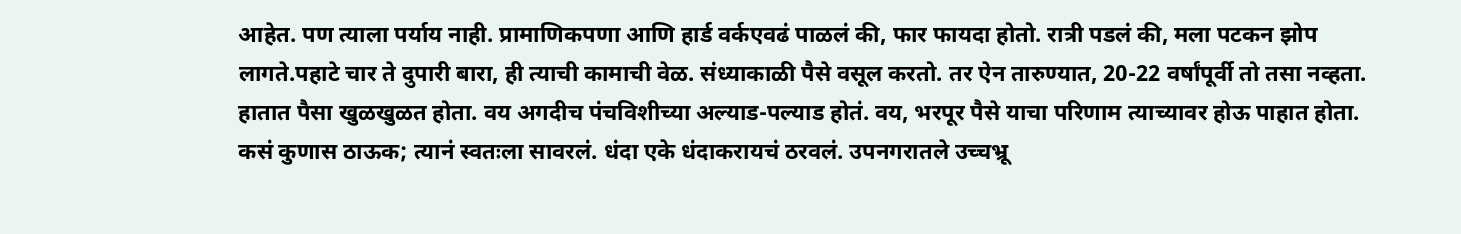आहेत. पण त्याला पर्याय नाही. प्रामाणिकपणा आणि हार्ड वर्कएवढं पाळलं की, फार फायदा होतो. रात्री पडलं की, मला पटकन झोप लागते.पहाटे चार ते दुपारी बारा, ही त्याची कामाची वेळ. संध्याकाळी पैसे वसूल करतो. तर ऐन तारुण्यात, 20-22 वर्षांपूर्वी तो तसा नव्हता. हातात पैसा खुळखुळत होता. वय अगदीच पंचविशीच्या अल्याड-पल्याड होतं. वय, भरपूर पैसे याचा परिणाम त्याच्यावर होऊ पाहात होता. कसं कुणास ठाऊक; त्यानं स्वतःला सावरलं. धंदा एके धंदाकरायचं ठरवलं. उपनगरातले उच्चभ्रू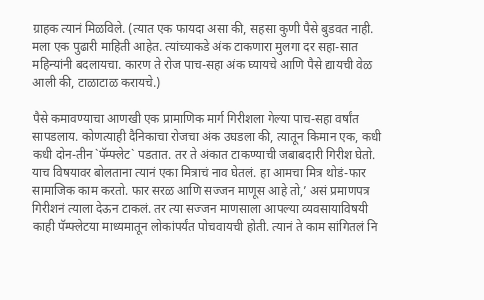ग्राहक त्यानं मिळविले. (त्यात एक फायदा असा की, सहसा कुणी पैसे बुडवत नाही. मला एक पुढारी माहिती आहेत. त्यांच्याकडे अंक टाकणारा मुलगा दर सहा-सात महिन्यांनी बदलायचा. कारण ते रोज पाच-सहा अंक घ्यायचे आणि पैसे द्यायची वेळ आली की, टाळाटाळ करायचे.)

पैसे कमावण्याचा आणखी एक प्रामाणिक मार्ग गिरीशला गेल्या पाच-सहा वर्षांत सापडलाय. कोणत्याही दैनिकाचा रोजचा अंक उघडला की, त्यातून किमान एक, कधी कधी दोन-तीन `पॅम्फ्लेट` पडतात. तर ते अंकात टाकण्याची जबाबदारी गिरीश घेतो. याच विषयावर बोलताना त्यानं एका मित्राचं नाव घेतलं. हा आमचा मित्र थोडं-फार सामाजिक काम करतो. फार सरळ आणि सज्जन माणूस आहे तो,’ असं प्रमाणपत्र गिरीशनं त्याला देऊन टाकलं. तर त्या सज्जन माणसाला आपल्या व्यवसायाविषयी काही पॅम्फ्लेटया माध्यमातून लोकांपर्यंत पोचवायची होती. त्यानं ते काम सांगितलं नि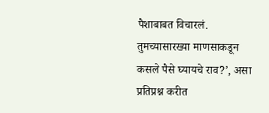पैशाबाबत विचारलं. तुमच्यासारख्या माणसाकडून कसले पैसे घ्यायचे राव?’, असा प्रतिप्रश्न करीत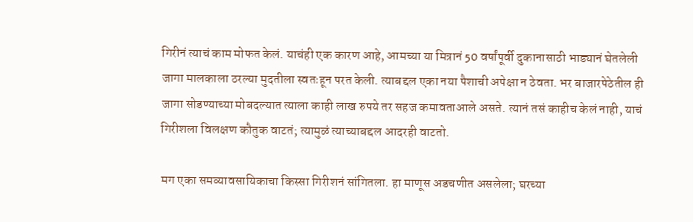गिरीनं त्याचं काम मोफत केलं. याचंही एक कारण आहे, आमच्या या मित्रानं 50 वर्षांपूर्वी दुकानासाठी भाड्यानं घेतलेली जागा मालकाला ठरल्या मुदतीला स्वतःहून परत केली. त्याबद्दल एका नया पैशाची अपेक्षा न ठेवता. भर बाजारपेठेतील ही जागा सोडण्याच्या मोबदल्यात त्याला काही लाख रुपये तर सहज कमावताआले असते. त्यानं तसं काहीच केलं नाही, याचं गिरीशला विलक्षण कौतुक वाटतं; त्यामुळं त्याच्याबद्दल आदरही वाटतो.

मग एका समव्यावसायिकाचा किस्सा गिरीशनं सांगितला. हा माणूस अडचणीत असलेला; घरच्या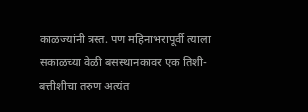काळज्यांनी त्रस्त. पण महिनाभरापूर्वी त्याला सकाळच्या वेळी बसस्थानकावर एक तिशी-बत्तीशीचा तरुण अत्यंत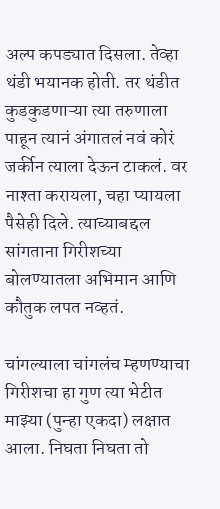अल्प कपड्यात दिसला. तेव्हा थंडी भयानक होती. तर थंडीत कुडकुडणाऱ्या त्या तरुणाला पाहून त्यानं अंगातलं नवं कोरं जर्कीन त्याला देऊन टाकलं. वर नाश्ता करायला, चहा प्यायला पैसेही दिले. त्याच्याबद्दल सांगताना गिरीशच्या बोलण्यातला अभिमान आणि कौतुक लपत नव्हतं.

चांगल्याला चांगलंच म्हणण्याचा गिरीशचा हा गुण त्या भेटीत माझ्या (पुन्हा एकदा) लक्षात आला. निघता निघता तो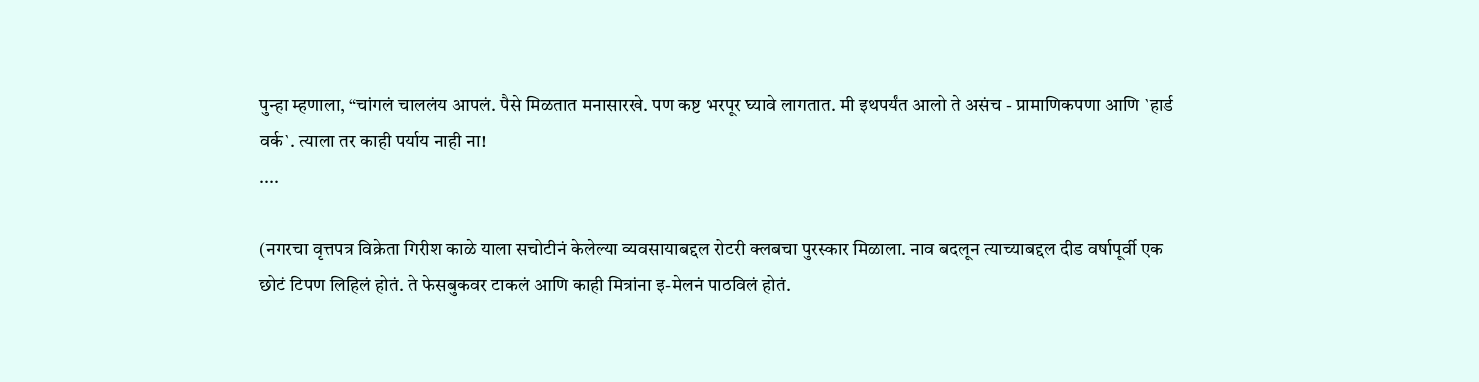पुन्हा म्हणाला, “चांगलं चाललंय आपलं. पैसे मिळतात मनासारखे. पण कष्ट भरपूर घ्यावे लागतात. मी इथपर्यंत आलो ते असंच - प्रामाणिकपणा आणि `हार्ड वर्क`. त्याला तर काही पर्याय नाही ना!
....

(नगरचा वृत्तपत्र विक्रेता गिरीश काळे याला सचोटीनं केलेल्या व्यवसायाबद्दल रोटरी क्लबचा पुरस्कार मिळाला. नाव बदलून त्याच्याबद्दल दीड वर्षापूर्वी एक छोटं टिपण लिहिलं होतं. ते फेसबुकवर टाकलं आणि काही मित्रांना इ-मेलनं पाठविलं होतं.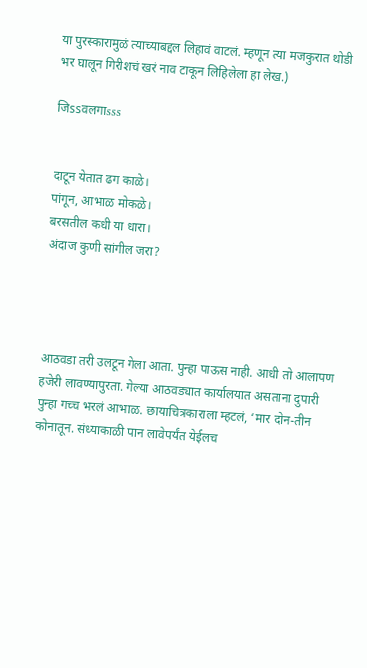या पुरस्कारामुळं त्याच्याबद्दल लिहावं वाटलं. म्हणून त्या मजकुरात थोडी भर घालून गिरीशचं खरं नाव टाकून लिहिलेला हा लेख.)

जिssवलगाsss


दाटून येतात ढग काळे।
पांगून, आभाळ मोकळे।
बरसतील कधी या धारा।
अंदाज कुणी सांगील जरा?




आठवडा तरी उलटून गेला आता. पुन्हा पाऊस नाही. आधी तो आलापण हजेरी लावण्यापुरता. गेल्या आठवड्यात कार्यालयात असताना दुपारी पुन्हा गच्च भरलं आभाळ. छायाचित्रकाराला म्हटलं, ‘मार दोन-तीन कोनातून. संध्याकाळी पान लावेपर्यंत येईलच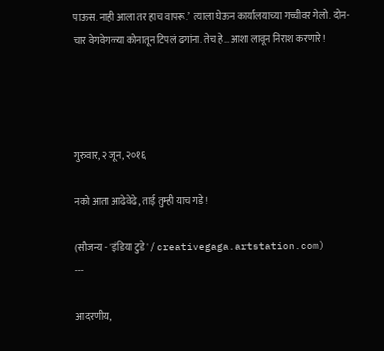पाऊस. नाही आला तर हाच वापरू.’  त्याला घेऊन कार्यालयाच्या गच्चीवर गेलो. दोन-चार वेगवेगळ्या कोनातून टिपलं ढगांना. तेच हे…आशा लावून निराश करणारे!




गुरुवार, २ जून, २०१६

नको आता आढेवेढे, ताई तुम्ही याच गडे!

(सौजन्य - 'इंडिया टुडे' / creativegaga.artstation.com)
---

आदरणीय,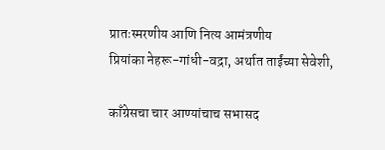प्रातःस्मरणीय आणि नित्य आमंत्रणीय
प्रियांका नेहरू-गांधी-वद्रा, अर्थात ताईंच्या सेवेशी,

काँग्रेसचा चार आण्यांचाच सभासद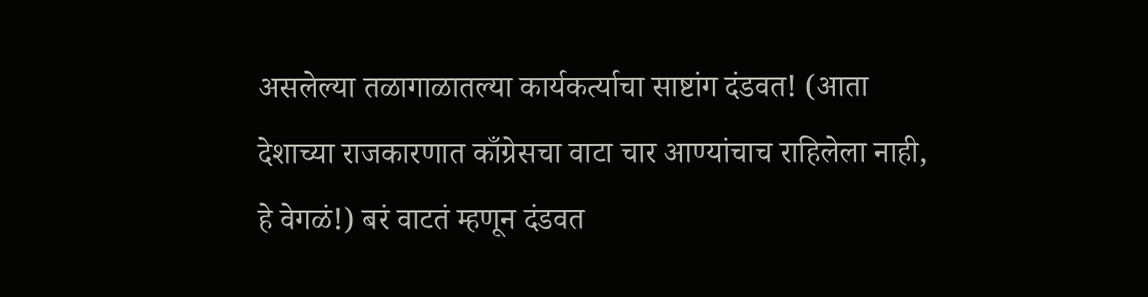असलेल्या तळागाळातल्या कार्यकर्त्याचा साष्टांग दंडवत! (आता देशाच्या राजकारणात काँग्रेसचा वाटा चार आण्यांचाच राहिलेला नाही, हे वेगळं!) बरं वाटतं म्हणून दंडवत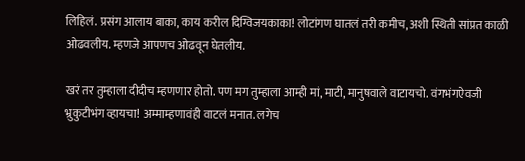लिहिलं. प्रसंग आलाय बाका, काय करील दिग्विजयकाका! लोटांगण घातलं तरी कमीच, अशी स्थिती सांप्रत काळी ओढवलीय. म्हणजे आपणच ओढवून घेतलीय.

खरं तर तुम्हाला दीदीच म्हणणार होतो. पण मग तुम्हाला आम्ही मां, माटी, मानुषवाले वाटायचो. वंगभंगऐवजी भ्रुकुटीभंग व्हायचा! अम्माम्हणावंही वाटलं मनात. लगेच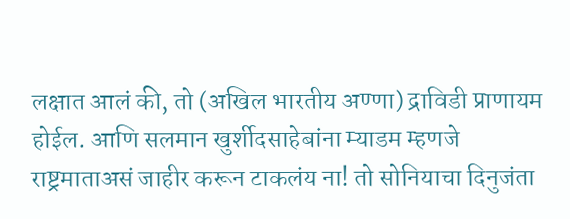लक्षात आलं की, तो (अखिल भारतीय अण्णा) द्राविडी प्राणायम होईल. आणि सलमान खुर्शीदसाहेबांना म्याडम म्हणजे राष्ट्रमाताअसं जाहीर करून टाकलंय ना! तो सोनियाचा दिनुजंता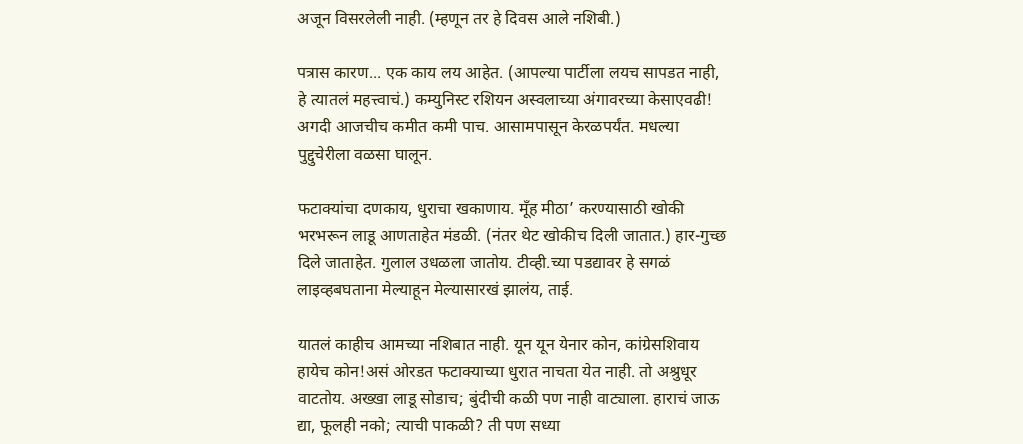अजून विसरलेली नाही. (म्हणून तर हे दिवस आले नशिबी.)

पत्रास कारण... एक काय लय आहेत. (आपल्या पार्टीला लयच सापडत नाही, हे त्यातलं महत्त्वाचं.) कम्युनिस्ट रशियन अस्वलाच्या अंगावरच्या केसाएवढी! अगदी आजचीच कमीत कमी पाच. आसामपासून केरळपर्यंत. मधल्या पुद्दुचेरीला वळसा घालून.

फटाक्यांचा दणकाय, धुराचा खकाणाय. मूँह मीठा’ करण्यासाठी खोकी भरभरून लाडू आणताहेत मंडळी. (नंतर थेट खोकीच दिली जातात.) हार-गुच्छ दिले जाताहेत. गुलाल उधळला जातोय. टीव्ही.च्या पडद्यावर हे सगळं लाइव्हबघताना मेल्याहून मेल्यासारखं झालंय, ताई.

यातलं काहीच आमच्या नशिबात नाही. यून यून येनार कोन, कांग्रेसशिवाय हायेच कोन!असं ओरडत फटाक्याच्या धुरात नाचता येत नाही. तो अश्रुधूर वाटतोय. अख्खा लाडू सोडाच; बुंदीची कळी पण नाही वाट्याला. हाराचं जाऊ द्या, फूलही नको; त्याची पाकळी? ती पण सध्या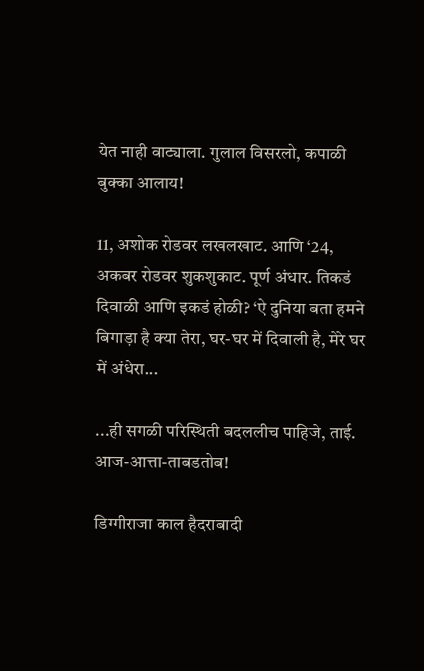येत नाही वाट्याला. गुलाल विसरलो, कपाळी बुक्का आलाय!

11, अशोक रोडवर लखलखाट. आणि ‘24, अकबर रोडवर शुकशुकाट. पूर्ण अंधार. तिकडं दिवाळी आणि इकडं होळी? ‘ऐ दुनिया बता हमने बिगाड़ा है क्या तेरा, घर-घर में दिवाली है, मेरे घर में अंधेरा...

...ही सगळी परिस्थिती बदललीच पाहिजे, ताई. आज-आत्ता-ताबडतोब!

डिग्गीराजा काल हैदराबादी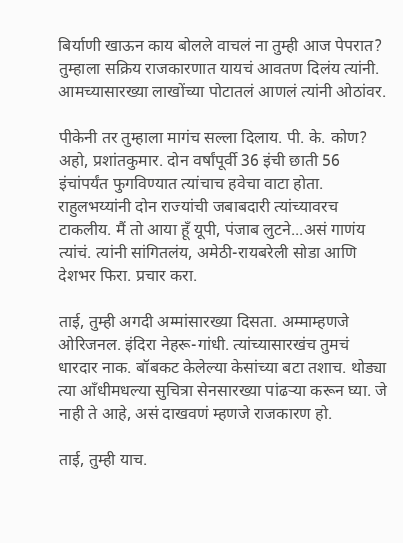बिर्याणी खाऊन काय बोलले वाचलं ना तुम्ही आज पेपरात? तुम्हाला सक्रिय राजकारणात यायचं आवतण दिलंय त्यांनी. आमच्यासारख्या लाखोंच्या पोटातलं आणलं त्यांनी ओठांवर.

पीकेनी तर तुम्हाला मागंच सल्ला दिलाय. पी. के. कोण? अहो, प्रशांतकुमार. दोन वर्षांपूर्वी 36 इंची छाती 56 इंचांपर्यंत फुगविण्यात त्यांचाच हवेचा वाटा होता. राहुलभय्यांनी दोन राज्यांची जबाबदारी त्यांच्यावरच टाकलीय. मैं तो आया हूँ यूपी, पंजाब लुटने...असं गाणंय त्यांचं. त्यांनी सांगितलंय, अमेठी-रायबरेली सोडा आणि देशभर फिरा. प्रचार करा.

ताई, तुम्ही अगदी अम्मांसारख्या दिसता. अम्माम्हणजे ओरिजनल. इंदिरा नेहरू-गांधी. त्यांच्यासारखंच तुमचं धारदार नाक. बॉबकट केलेल्या केसांच्या बटा तशाच. थोड्या त्या आँधीमधल्या सुचित्रा सेनसारख्या पांढऱ्या करून घ्या. जे नाही ते आहे, असं दाखवणं म्हणजे राजकारण हो.

ताई, तुम्ही याच.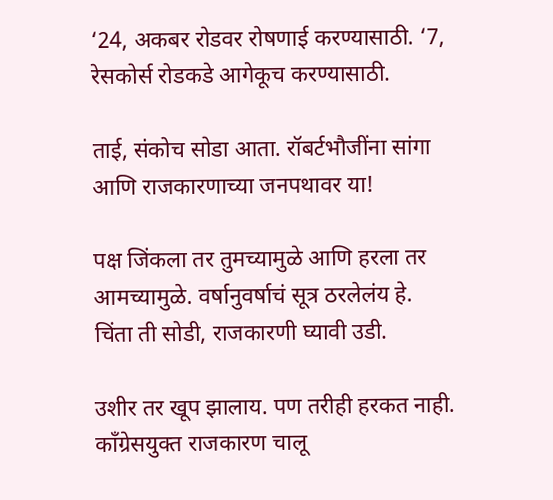‘24, अकबर रोडवर रोषणाई करण्यासाठी. ‘7, रेसकोर्स रोडकडे आगेकूच करण्यासाठी.

ताई, संकोच सोडा आता. रॉबर्टभौजींना सांगा आणि राजकारणाच्या जनपथावर या!

पक्ष जिंकला तर तुमच्यामुळे आणि हरला तर आमच्यामुळे. वर्षानुवर्षाचं सूत्र ठरलेलंय हे. चिंता ती सोडी, राजकारणी घ्यावी उडी.

उशीर तर खूप झालाय. पण तरीही हरकत नाही. काँग्रेसयुक्त राजकारण चालू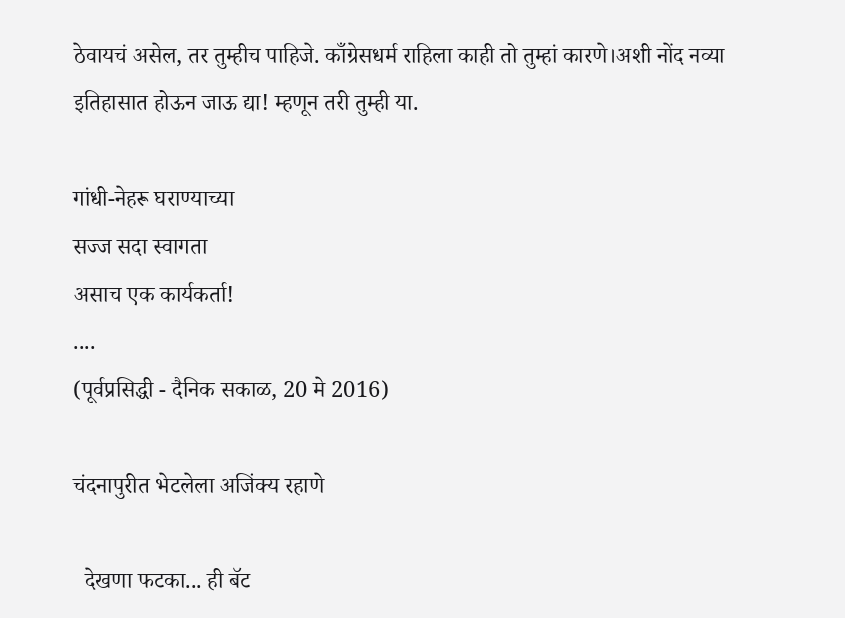ठेवायचं असेल, तर तुम्हीच पाहिजे. काँग्रेसधर्म राहिला काही तो तुम्हां कारणे।अशी नोंद नव्या इतिहासात होऊन जाऊ द्या! म्हणून तरी तुम्ही या.

गांधी-नेहरू घराण्याच्या
सज्ज सदा स्वागता
असाच एक कार्यकर्ता!
....
(पूर्वप्रसिद्धी - दैनिक सकाळ, 20 मे 2016)

चंदनापुरीत भेटलेला अजिंक्य रहाणे

  देखणा फटका... ही बॅट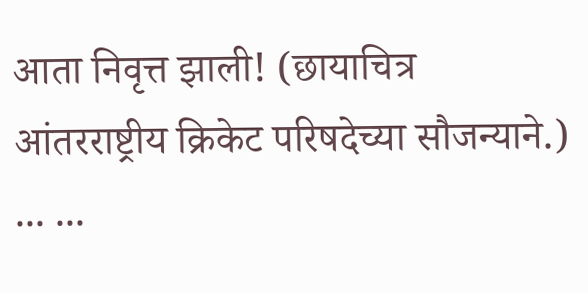आता निवृत्त झाली! (छायाचित्र आंतरराष्ट्रीय क्रिकेट परिषदेच्या सौजन्याने.) ... ...